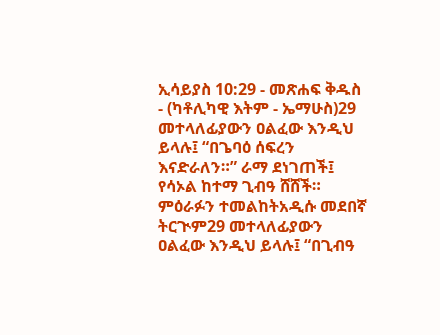ኢሳይያስ 10:29 - መጽሐፍ ቅዱስ - (ካቶሊካዊ እትም - ኤማሁስ)29 መተላለፊያውን ዐልፈው እንዲህ ይላሉ፤ “በጌባዕ ሰፍረን እናድራለን።” ራማ ደነገጠች፤ የሳኦል ከተማ ጊብዓ ሸሸች። ምዕራፉን ተመልከትአዲሱ መደበኛ ትርጒም29 መተላለፊያውን ዐልፈው እንዲህ ይላሉ፤ “በጊብዓ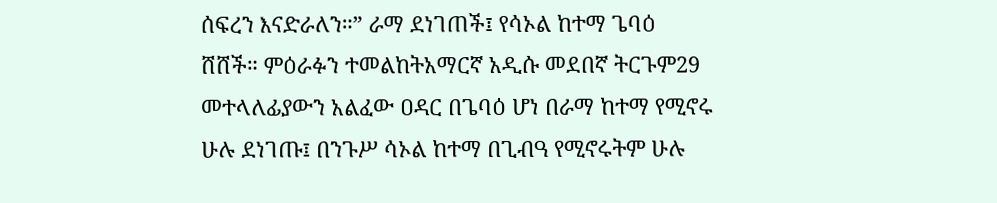ሰፍረን እናድራለን።” ራማ ደነገጠች፤ የሳኦል ከተማ ጌባዕ ሸሸች። ምዕራፉን ተመልከትአማርኛ አዲሱ መደበኛ ትርጉም29 መተላለፊያውን አልፈው ዐዳር በጌባዕ ሆነ በራማ ከተማ የሚኖሩ ሁሉ ደነገጡ፤ በንጉሥ ሳኦል ከተማ በጊብዓ የሚኖሩትም ሁሉ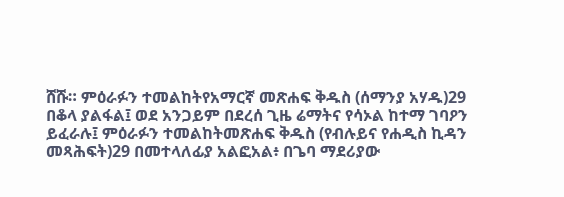ሸሹ። ምዕራፉን ተመልከትየአማርኛ መጽሐፍ ቅዱስ (ሰማንያ አሃዱ)29 በቆላ ያልፋል፤ ወደ አንጋይም በደረሰ ጊዜ ሬማትና የሳኦል ከተማ ገባዖን ይፈራሉ፤ ምዕራፉን ተመልከትመጽሐፍ ቅዱስ (የብሉይና የሐዲስ ኪዳን መጻሕፍት)29 በመተላለፊያ አልፎአል፥ በጌባ ማደሪያው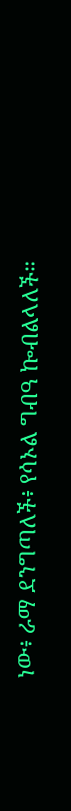ነው፥ ራማ ደንግጣለች፥ የሳኦል ግብዓ ኰብልላለች።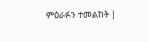ምዕራፉን ተመልከት |